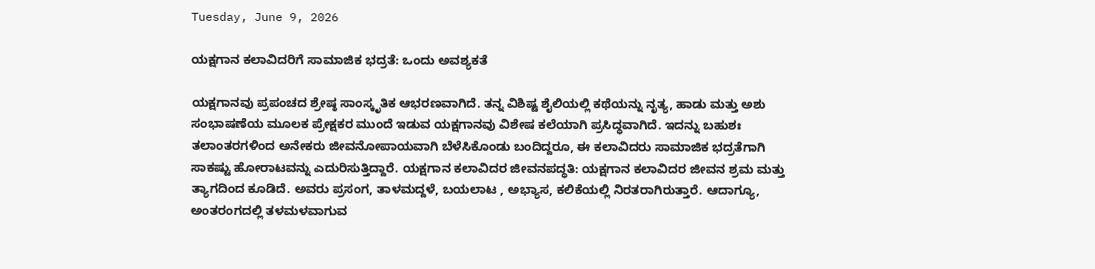Tuesday, June 9, 2026

ಯಕ್ಷಗಾನ ಕಲಾವಿದರಿಗೆ ಸಾಮಾಜಿಕ ಭದ್ರತೆ: ಒಂದು ಅವಶ್ಯಕತೆ

ಯಕ್ಷಗಾನವು ಪ್ರಪಂಚದ ಶ್ರೇಷ್ಠ ಸಾಂಸ್ಕೃತಿಕ ಆಭರಣವಾಗಿದೆ. ತನ್ನ ವಿಶಿಷ್ಟ ಶೈಲಿಯಲ್ಲಿ ಕಥೆಯನ್ನು ನೃತ್ಯ, ಹಾಡು ಮತ್ತು ಅಶು ಸಂಭಾಷಣೆಯ ಮೂಲಕ ಪ್ರೇಕ್ಷಕರ ಮುಂದೆ ಇಡುವ ಯಕ್ಷಗಾನವು ವಿಶೇಷ ಕಲೆಯಾಗಿ ಪ್ರಸಿದ್ಧವಾಗಿದೆ. ಇದನ್ನು ಬಹುಶಃ ತಲಾಂತರಗಳಿಂದ ಅನೇಕರು ಜೀವನೋಪಾಯವಾಗಿ ಬೆಳೆಸಿಕೊಂಡು ಬಂದಿದ್ದರೂ, ಈ ಕಲಾವಿದರು ಸಾಮಾಜಿಕ ಭದ್ರತೆಗಾಗಿ ಸಾಕಷ್ಟು ಹೋರಾಟವನ್ನು ಎದುರಿಸುತ್ತಿದ್ದಾರೆ. ಯಕ್ಷಗಾನ ಕಲಾವಿದರ ಜೀವನಪದ್ಧತಿ: ಯಕ್ಷಗಾನ ಕಲಾವಿದರ ಜೀವನ ಶ್ರಮ ಮತ್ತು ತ್ಯಾಗದಿಂದ ಕೂಡಿದೆ. ಅವರು ಪ್ರಸಂಗ, ತಾಳಮದ್ದಳೆ, ಬಯಲಾಟ , ಅಭ್ಯಾಸ, ಕಲಿಕೆಯಲ್ಲಿ ನಿರತರಾಗಿರುತ್ತಾರೆ. ಆದಾಗ್ಯೂ, ಅಂತರಂಗದಲ್ಲಿ ತಳಮಳವಾಗುವ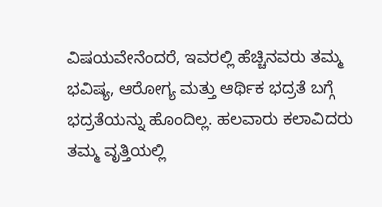ವಿಷಯವೇನೆಂದರೆ, ಇವರಲ್ಲಿ ಹೆಚ್ಚಿನವರು ತಮ್ಮ ಭವಿಷ್ಯ, ಆರೋಗ್ಯ ಮತ್ತು ಆರ್ಥಿಕ ಭದ್ರತೆ ಬಗ್ಗೆ ಭದ್ರತೆಯನ್ನು ಹೊಂದಿಲ್ಲ. ಹಲವಾರು ಕಲಾವಿದರು ತಮ್ಮ ವೃತ್ತಿಯಲ್ಲಿ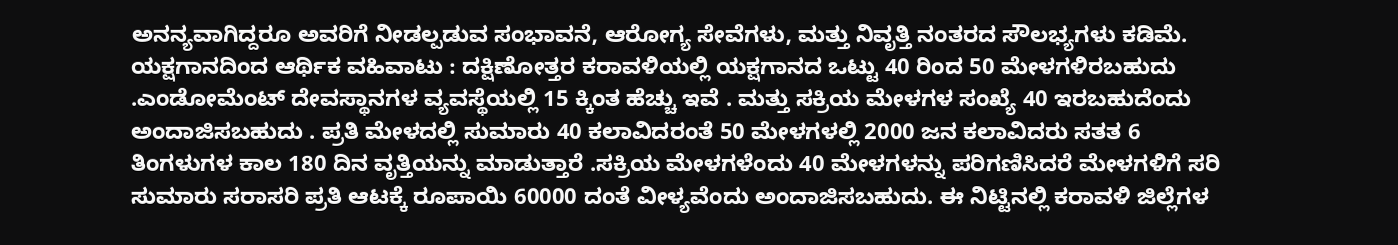ಅನನ್ಯವಾಗಿದ್ದರೂ ಅವರಿಗೆ ನೀಡಲ್ಪಡುವ ಸಂಭಾವನೆ, ಆರೋಗ್ಯ ಸೇವೆಗಳು, ಮತ್ತು ನಿವೃತ್ತಿ ನಂತರದ ಸೌಲಭ್ಯಗಳು ಕಡಿಮೆ. ಯಕ್ಷಗಾನದಿಂದ ಆರ್ಥಿಕ ವಹಿವಾಟು : ದಕ್ಷಿಣೋತ್ತರ ಕರಾವಳಿಯಲ್ಲಿ ಯಕ್ಷಗಾನದ ಒಟ್ಟು 40 ರಿಂದ 50 ಮೇಳಗಳಿರಬಹುದು .ಎಂಡೋಮೆಂಟ್ ದೇವಸ್ಥಾನಗಳ ವ್ಯವಸ್ಥೆಯಲ್ಲಿ 15 ಕ್ಕಿಂತ ಹೆಚ್ಚು ಇವೆ . ಮತ್ತು ಸಕ್ರಿಯ ಮೇಳಗಳ ಸಂಖ್ಯೆ 40 ಇರಬಹುದೆಂದು ಅಂದಾಜಿಸಬಹುದು . ಪ್ರತಿ ಮೇಳದಲ್ಲಿ ಸುಮಾರು 40 ಕಲಾವಿದರಂತೆ 50 ಮೇಳಗಳಲ್ಲಿ 2000 ಜನ ಕಲಾವಿದರು ಸತತ 6 ತಿಂಗಳುಗಳ ಕಾಲ 180 ದಿನ ವೃತ್ತಿಯನ್ನು ಮಾಡುತ್ತಾರೆ .ಸಕ್ರಿಯ ಮೇಳಗಳೆಂದು 40 ಮೇಳಗಳನ್ನು ಪರಿಗಣಿಸಿದರೆ ಮೇಳಗಳಿಗೆ ಸರಿ ಸುಮಾರು ಸರಾಸರಿ ಪ್ರತಿ ಆಟಕ್ಕೆ ರೂಪಾಯಿ 60000 ದಂತೆ ವೀಳ್ಯವೆಂದು ಅಂದಾಜಿಸಬಹುದು. ಈ ನಿಟ್ಟಿನಲ್ಲಿ ಕರಾವಳಿ ಜಿಲ್ಲೆಗಳ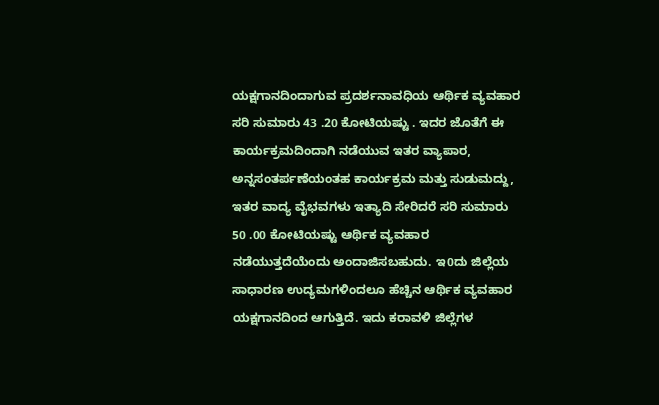ಯಕ್ಷಗಾನದಿಂದಾಗುವ ಪ್ರದರ್ಶನಾವಧಿಯ ಆರ್ಥಿಕ ವ್ಯವಹಾರ ಸರಿ ಸುಮಾರು 43 .20 ಕೋಟಿಯಷ್ಟು . ಇದರ ಜೊತೆಗೆ ಈ ಕಾರ್ಯಕ್ರಮದಿಂದಾಗಿ ನಡೆಯುವ ಇತರ ವ್ಯಾಪಾರ, ಅನ್ನಸಂತರ್ಪಣೆಯಂತಹ ಕಾರ್ಯಕ್ರಮ ಮತ್ತು ಸುಡುಮದ್ದು, ಇತರ ವಾದ್ಯ ವೈಭವಗಳು ಇತ್ಯಾದಿ ಸೇರಿದರೆ ಸರಿ ಸುಮಾರು 50 .00 ಕೋಟಿಯಷ್ಟು ಆರ್ಥಿಕ ವ್ಯವಹಾರ ನಡೆಯುತ್ತದೆಯೆಂದು ಅಂದಾಜಿಸಬಹುದು. ಇ0ದು ಜಿಲ್ಲೆಯ ಸಾಧಾರಣ ಉದ್ಯಮಗಳಿಂದಲೂ ಹೆಚ್ಚಿನ ಆರ್ಥಿಕ ವ್ಯವಹಾರ ಯಕ್ಷಗಾನದಿಂದ ಆಗುತ್ತಿದೆ. ಇದು ಕರಾವಳಿ ಜಿಲ್ಲೆಗಳ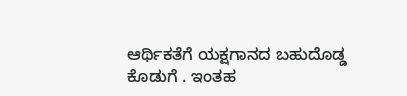ಆರ್ಥಿಕತೆಗೆ ಯಕ್ಷಗಾನದ ಬಹುದೊಡ್ಡ ಕೊಡುಗೆ . ಇಂತಹ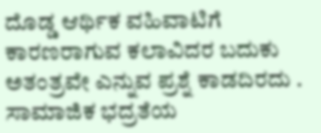ದೊಡ್ಡ ಆರ್ಥಿಕ ವಹಿವಾಟಿಗೆ ಕಾರಣರಾಗುವ ಕಲಾವಿದರ ಬದುಕು ಅತಂತ್ರವೇ ಎನ್ನುವ ಪ್ರಶ್ನೆ ಕಾಡದಿರದು . ಸಾಮಾಜಿಕ ಭದ್ರತೆಯ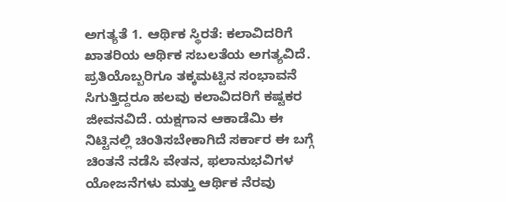ಅಗತ್ಯತೆ 1. ಆರ್ಥಿಕ ಸ್ಥಿರತೆ: ಕಲಾವಿದರಿಗೆ ಖಾತರಿಯ ಆರ್ಥಿಕ ಸಬಲತೆಯ ಅಗತ್ಯವಿದೆ. ಪ್ರತಿಯೊಬ್ಬರಿಗೂ ತಕ್ಕಮಟ್ಟಿನ ಸಂಭಾವನೆ ಸಿಗುತ್ತಿದ್ದರೂ ಹಲವು ಕಲಾವಿದರಿಗೆ ಕಷ್ಟಕರ ಜೀವನವಿದೆ. ಯಕ್ಷಗಾನ ಆಕಾಡೆಮಿ ಈ ನಿಟ್ಟಿನಲ್ಲಿ ಚಿಂತಿಸಬೇಕಾಗಿದೆ ಸರ್ಕಾರ ಈ ಬಗ್ಗೆ ಚಿಂತನೆ ನಡೆಸಿ ವೇತನ, ಫಲಾನುಭವಿಗಳ ಯೋಜನೆಗಳು ಮತ್ತು ಆರ್ಥಿಕ ನೆರವು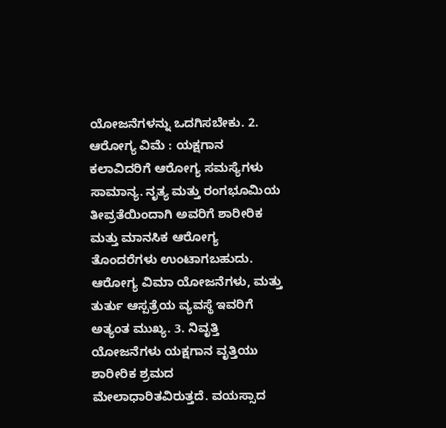ಯೋಜನೆಗಳನ್ನು ಒದಗಿಸಬೇಕು. 2. ಆರೋಗ್ಯ ವಿಮೆ : ಯಕ್ಷಗಾನ ಕಲಾವಿದರಿಗೆ ಆರೋಗ್ಯ ಸಮಸ್ಯೆಗಳು ಸಾಮಾನ್ಯ. ನೃತ್ಯ ಮತ್ತು ರಂಗಭೂಮಿಯ ತೀವ್ರತೆಯಿಂದಾಗಿ ಅವರಿಗೆ ಶಾರೀರಿಕ ಮತ್ತು ಮಾನಸಿಕ ಆರೋಗ್ಯ ತೊಂದರೆಗಳು ಉಂಟಾಗಬಹುದು. ಆರೋಗ್ಯ ವಿಮಾ ಯೋಜನೆಗಳು, ಮತ್ತು ತುರ್ತು ಆಸ್ಪತ್ರೆಯ ವ್ಯವಸ್ಥೆ ಇವರಿಗೆ ಅತ್ಯಂತ ಮುಖ್ಯ. 3. ನಿವೃತ್ತಿ ಯೋಜನೆಗಳು ಯಕ್ಷಗಾನ ವೃತ್ತಿಯು ಶಾರೀರಿಕ ಶ್ರಮದ ಮೇಲಾಧಾರಿತವಿರುತ್ತದೆ. ವಯಸ್ಸಾದ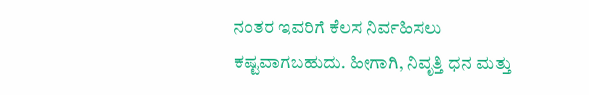ನಂತರ ಇವರಿಗೆ ಕೆಲಸ ನಿರ್ವಹಿಸಲು ಕಷ್ಟವಾಗಬಹುದು. ಹೀಗಾಗಿ, ನಿವೃತ್ತಿ ಧನ ಮತ್ತು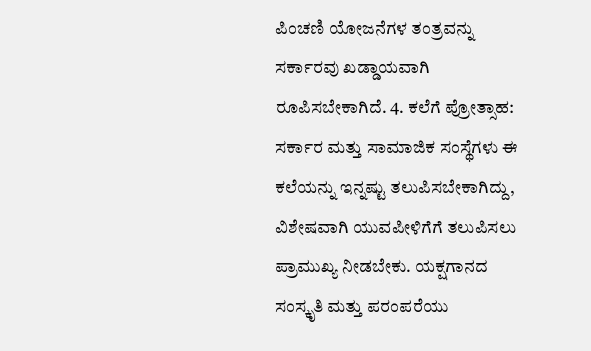ಪಿಂಚಣಿ ಯೋಜನೆಗಳ ತಂತ್ರವನ್ನು ಸರ್ಕಾರವು ಖಡ್ಡಾಯವಾಗಿ ರೂಪಿಸಬೇಕಾಗಿದೆ. 4. ಕಲೆಗೆ ಪ್ರೋತ್ಸಾಹ: ಸರ್ಕಾರ ಮತ್ತು ಸಾಮಾಜಿಕ ಸಂಸ್ಥೆಗಳು ಈ ಕಲೆಯನ್ನು ಇನ್ನಷ್ಟು ತಲುಪಿಸಬೇಕಾಗಿದ್ದು, ವಿಶೇಷವಾಗಿ ಯುವಪೀಳಿಗೆಗೆ ತಲುಪಿಸಲು ಪ್ರಾಮುಖ್ಯ ನೀಡಬೇಕು. ಯಕ್ಷಗಾನದ ಸಂಸ್ಕೃತಿ ಮತ್ತು ಪರಂಪರೆಯು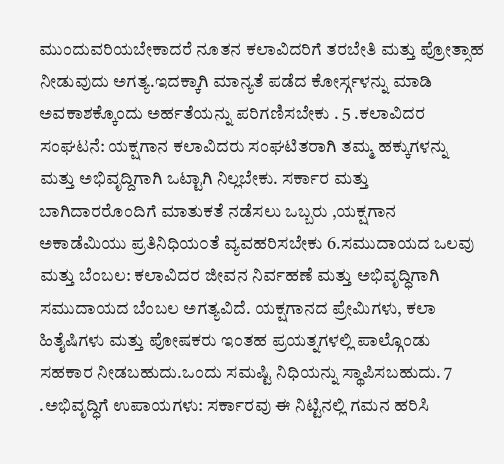ಮುಂದುವರಿಯಬೇಕಾದರೆ ನೂತನ ಕಲಾವಿದರಿಗೆ ತರಬೇತಿ ಮತ್ತು ಪ್ರೋತ್ಸಾಹ ನೀಡುವುದು ಅಗತ್ಯ.ಇದಕ್ಕಾಗಿ ಮಾನ್ಯತೆ ಪಡೆದ ಕೋರ್ಸ್ಗಳನ್ನು ಮಾಡಿ ಅವಕಾಶಕ್ಕೊಂದು ಅರ್ಹತೆಯನ್ನು ಪರಿಗಣಿಸಬೇಕು . 5 .ಕಲಾವಿದರ ಸಂಘಟನೆ: ಯಕ್ಷಗಾನ ಕಲಾವಿದರು ಸಂಘಟಿತರಾಗಿ ತಮ್ಮ ಹಕ್ಕುಗಳನ್ನು ಮತ್ತು ಅಭಿವೃದ್ದಿಗಾಗಿ ಒಟ್ಟಾಗಿ ನಿಲ್ಲಬೇಕು. ಸರ್ಕಾರ ಮತ್ತು ಬಾಗಿದಾರರೊಂದಿಗೆ ಮಾತುಕತೆ ನಡೆಸಲು ಒಬ್ಬರು ,ಯಕ್ಷಗಾನ ಅಕಾಡೆಮಿಯು ಪ್ರತಿನಿಧಿಯ೦ತೆ ವ್ಯವಹರಿಸಬೇಕು 6.ಸಮುದಾಯದ ಒಲವು ಮತ್ತು ಬೆಂಬಲ: ಕಲಾವಿದರ ಜೀವನ ನಿರ್ವಹಣೆ ಮತ್ತು ಅಭಿವೃದ್ಧಿಗಾಗಿ ಸಮುದಾಯದ ಬೆಂಬಲ ಅಗತ್ಯವಿದೆ. ಯಕ್ಷಗಾನದ ಪ್ರೇಮಿಗಳು, ಕಲಾ ಹಿತೈಷಿಗಳು ಮತ್ತು ಪೋಷಕರು ಇಂತಹ ಪ್ರಯತ್ನಗಳಲ್ಲಿ ಪಾಲ್ಗೊಂಡು ಸಹಕಾರ ನೀಡಬಹುದು.ಒಂದು ಸಮಷ್ಟಿ ನಿಧಿಯನ್ನು ಸ್ಥಾಪಿಸಬಹುದು. 7 .ಅಭಿವೃದ್ಧಿಗೆ ಉಪಾಯಗಳು: ಸರ್ಕಾರವು ಈ ನಿಟ್ಟಿನಲ್ಲಿ ಗಮನ ಹರಿಸಿ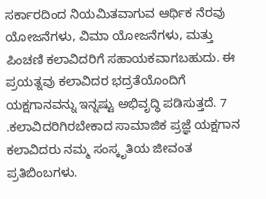ಸರ್ಕಾರದಿಂದ ನಿಯಮಿತವಾಗುವ ಆರ್ಥಿಕ ನೆರವು ಯೋಜನೆಗಳು, ವಿಮಾ ಯೋಜನೆಗಳು, ಮತ್ತು ಪಿಂಚಣಿ ಕಲಾವಿದರಿಗೆ ಸಹಾಯಕವಾಗಬಹುದು. ಈ ಪ್ರಯತ್ನವು ಕಲಾವಿದರ ಭದ್ರತೆಯೊಂದಿಗೆ ಯಕ್ಷಗಾನವನ್ನು ಇನ್ನಷ್ಟು ಅಭಿವೃದ್ಧಿ ಪಡಿಸುತ್ತದೆ. 7 .ಕಲಾವಿದರಿಗಿರಬೇಕಾದ ಸಾಮಾಜಿಕ ಪ್ರಜ್ಞೆ ಯಕ್ಷಗಾನ ಕಲಾವಿದರು ನಮ್ಮ ಸಂಸ್ಕೃತಿಯ ಜೀವಂತ ಪ್ರತಿಬಿಂಬಗಳು.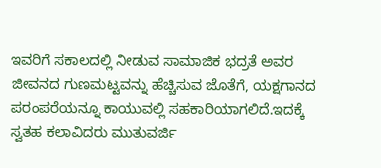ಇವರಿಗೆ ಸಕಾಲದಲ್ಲಿ ನೀಡುವ ಸಾಮಾಜಿಕ ಭದ್ರತೆ ಅವರ ಜೀವನದ ಗುಣಮಟ್ಟವನ್ನು ಹೆಚ್ಚಿಸುವ ಜೊತೆಗೆ, ಯಕ್ಷಗಾನದ ಪರಂಪರೆಯನ್ನೂ ಕಾಯುವಲ್ಲಿ ಸಹಕಾರಿಯಾಗಲಿದೆ.ಇದಕ್ಕೆ ಸ್ವತಹ ಕಲಾವಿದರು ಮುತುವರ್ಜಿ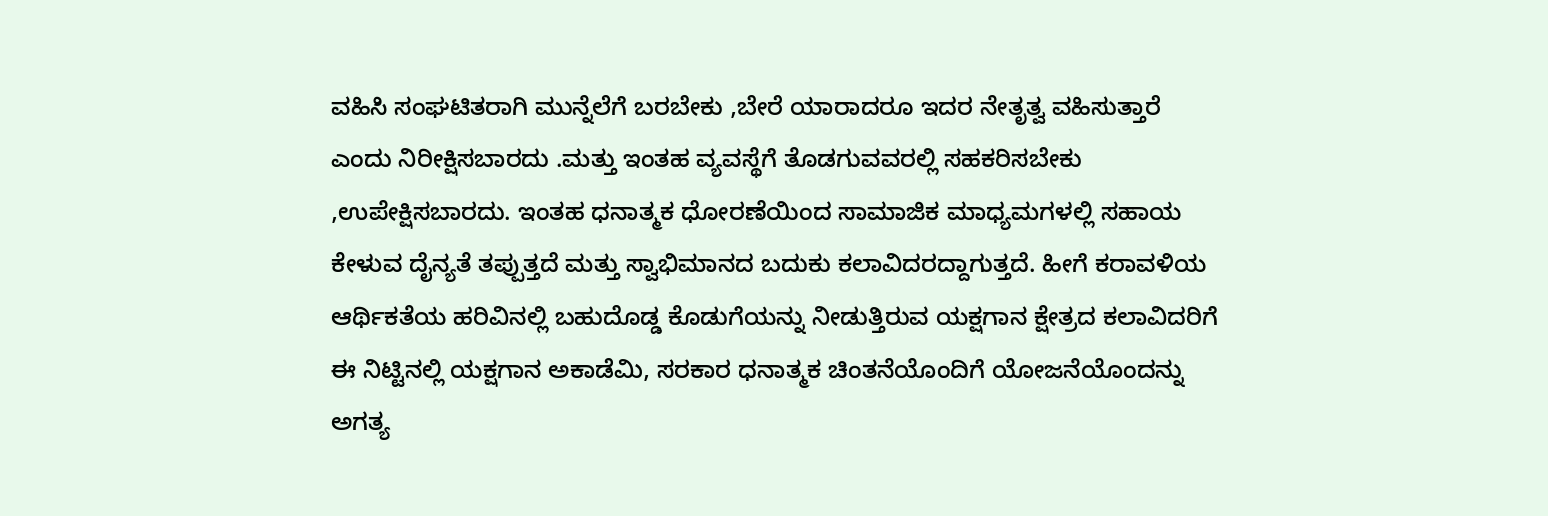ವಹಿಸಿ ಸಂಘಟಿತರಾಗಿ ಮುನ್ನೆಲೆಗೆ ಬರಬೇಕು ,ಬೇರೆ ಯಾರಾದರೂ ಇದರ ನೇತೃತ್ವ ವಹಿಸುತ್ತಾರೆ ಎಂದು ನಿರೀಕ್ಷಿಸಬಾರದು .ಮತ್ತು ಇಂತಹ ವ್ಯವಸ್ಥೆಗೆ ತೊಡಗುವವರಲ್ಲಿ ಸಹಕರಿಸಬೇಕು ,ಉಪೇಕ್ಷಿಸಬಾರದು. ಇಂತಹ ಧನಾತ್ಮಕ ಧೋರಣೆಯಿಂದ ಸಾಮಾಜಿಕ ಮಾಧ್ಯಮಗಳಲ್ಲಿ ಸಹಾಯ ಕೇಳುವ ದೈನ್ಯತೆ ತಪ್ಪುತ್ತದೆ ಮತ್ತು ಸ್ವಾಭಿಮಾನದ ಬದುಕು ಕಲಾವಿದರದ್ದಾಗುತ್ತದೆ. ಹೀಗೆ ಕರಾವಳಿಯ ಆರ್ಥಿಕತೆಯ ಹರಿವಿನಲ್ಲಿ ಬಹುದೊಡ್ಡ ಕೊಡುಗೆಯನ್ನು ನೀಡುತ್ತಿರುವ ಯಕ್ಷಗಾನ ಕ್ಷೇತ್ರದ ಕಲಾವಿದರಿಗೆ ಈ ನಿಟ್ಟಿನಲ್ಲಿ ಯಕ್ಷಗಾನ ಅಕಾಡೆಮಿ, ಸರಕಾರ ಧನಾತ್ಮಕ ಚಿಂತನೆಯೊಂದಿಗೆ ಯೋಜನೆಯೊಂದನ್ನು ಅಗತ್ಯ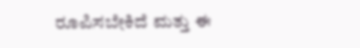ರೂಪಿಸಬೇಕಿದೆ ಮತ್ತು ಈ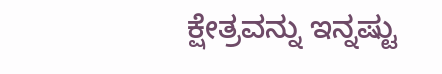ಕ್ಷೇತ್ರವನ್ನು ಇನ್ನಷ್ಟು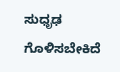ಸುಧೃಢ ಗೊಳಿಸಬೇಕಿದೆ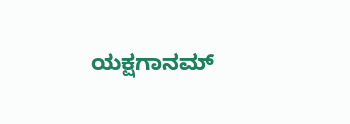ಯಕ್ಷಗಾನಮ್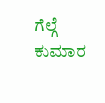ಗೆಲ್ಗೆ ಕುಮಾರ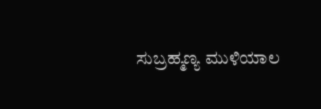ಸುಬ್ರಹ್ಮಣ್ಯ ಮುಳಿಯಾಲ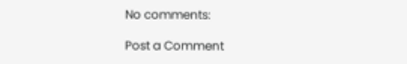No comments:

Post a Comment